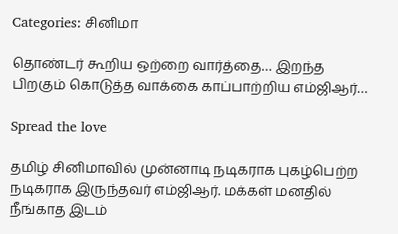Categories: சினிமா

தொண்டர் கூறிய ஒற்றை வார்த்தை… இறந்த பிறகும் கொடுத்த வாக்கை காப்பாற்றிய எம்ஜிஆர்…

Spread the love

தமிழ் சினிமாவில் முன்னாடி நடிகராக புகழ்பெற்ற நடிகராக இருந்தவர் எம்ஜிஆர். மக்கள் மனதில் நீங்காத இடம்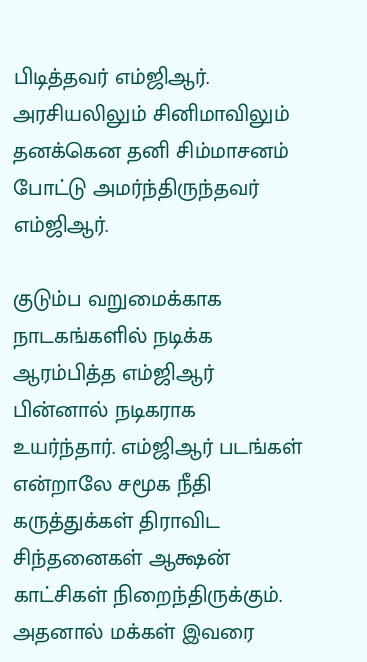பிடித்தவர் எம்ஜிஆர். அரசியலிலும் சினிமாவிலும் தனக்கென தனி சிம்மாசனம் போட்டு அமர்ந்திருந்தவர் எம்ஜிஆர்.

குடும்ப வறுமைக்காக நாடகங்களில் நடிக்க ஆரம்பித்த எம்ஜிஆர் பின்னால் நடிகராக உயர்ந்தார். எம்ஜிஆர் படங்கள் என்றாலே சமூக நீதி கருத்துக்கள் திராவிட சிந்தனைகள் ஆக்ஷன் காட்சிகள் நிறைந்திருக்கும். அதனால் மக்கள் இவரை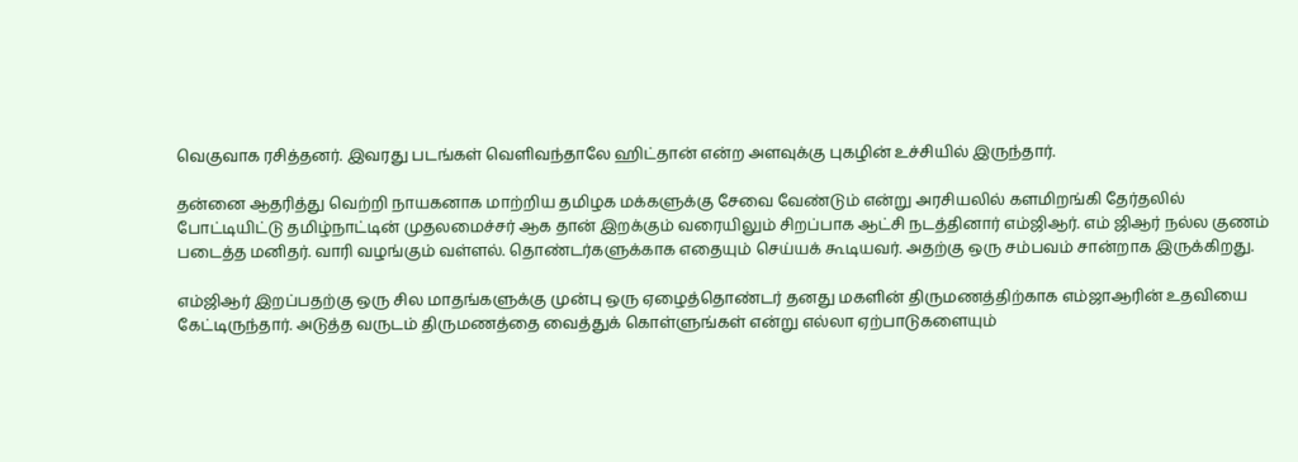வெகுவாக ரசித்தனர். இவரது படங்கள் வெளிவந்தாலே ஹிட்தான் என்ற அளவுக்கு புகழின் உச்சியில் இருந்தார்.

தன்னை ஆதரித்து வெற்றி நாயகனாக மாற்றிய தமிழக மக்களுக்கு சேவை வேண்டும் என்று அரசியலில் களமிறங்கி தேர்தலில் போட்டியிட்டு தமிழ்நாட்டின் முதலமைச்சர் ஆக தான் இறக்கும் வரையிலும் சிறப்பாக ஆட்சி நடத்தினார் எம்ஜிஆர். எம் ஜிஆர் நல்ல குணம் படைத்த மனிதர். வாரி வழங்கும் வள்ளல். தொண்டர்களுக்காக எதையும் செய்யக் கூடியவர். அதற்கு ஒரு சம்பவம் சான்றாக இருக்கிறது.

எம்ஜிஆர் இறப்பதற்கு ஒரு சில மாதங்களுக்கு முன்பு ஒரு ஏழைத்தொண்டர் தனது மகளின் திருமணத்திற்காக எம்ஜாஆரின் உதவியை கேட்டிருந்தார். அடுத்த வருடம் திருமணத்தை வைத்துக் கொள்ளுங்கள் என்று எல்லா ஏற்பாடுகளையும்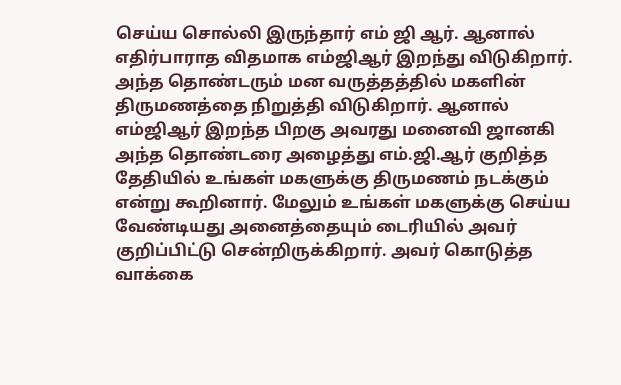செய்ய சொல்லி இருந்தார் எம் ஜி ஆர். ஆனால் எதிர்பாராத விதமாக எம்ஜிஆர் இறந்து விடுகிறார். அந்த தொண்டரும் மன வருத்தத்தில் மகளின் திருமணத்தை நிறுத்தி விடுகிறார். ஆனால் எம்ஜிஆர் இறந்த பிறகு அவரது மனைவி ஜானகி அந்த தொண்டரை அழைத்து எம்.ஜி.ஆர் குறித்த தேதியில் உங்கள் மகளுக்கு திருமணம் நடக்கும் என்று கூறினார். மேலும் உங்கள் மகளுக்கு செய்ய வேண்டியது அனைத்தையும் டைரியில் அவர் குறிப்பிட்டு சென்றிருக்கிறார். அவர் கொடுத்த வாக்கை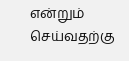என்றும் செய்வதற்கு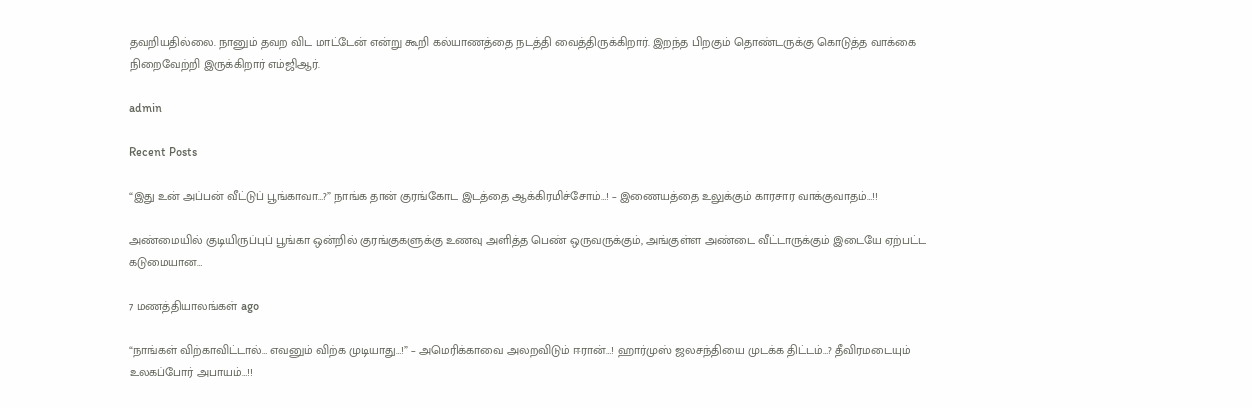தவறியதில்லை. நானும் தவற விட மாட்டேன் என்று கூறி கல்யாணத்தை நடத்தி வைத்திருக்கிறார். இறந்த பிறகும் தொண்டருக்கு கொடுத்த வாக்கை நிறைவேற்றி இருக்கிறார் எம்ஜிஆர்.

admin

Recent Posts

“இது உன் அப்பன் வீட்டுப் பூங்காவா…?” நாங்க தான் குரங்கோட இடத்தை ஆக்கிரமிச்சோம்…! – இணையத்தை உலுக்கும் காரசார வாக்குவாதம்…!!

அண்மையில் குடியிருப்புப் பூங்கா ஒன்றில் குரங்குகளுக்கு உணவு அளித்த பெண் ஒருவருக்கும், அங்குள்ள அண்டை வீட்டாருக்கும் இடையே ஏற்பட்ட கடுமையான…

7 மணத்தியாலங்கள் ago

“நாங்கள் விற்காவிட்டால்… எவனும் விற்க முடியாது…!” – அமெரிக்காவை அலறவிடும் ஈரான்…! ஹார்முஸ் ஜலசந்தியை முடக்க திட்டம்…? தீவிரமடையும் உலகப்போர் அபாயம்…!!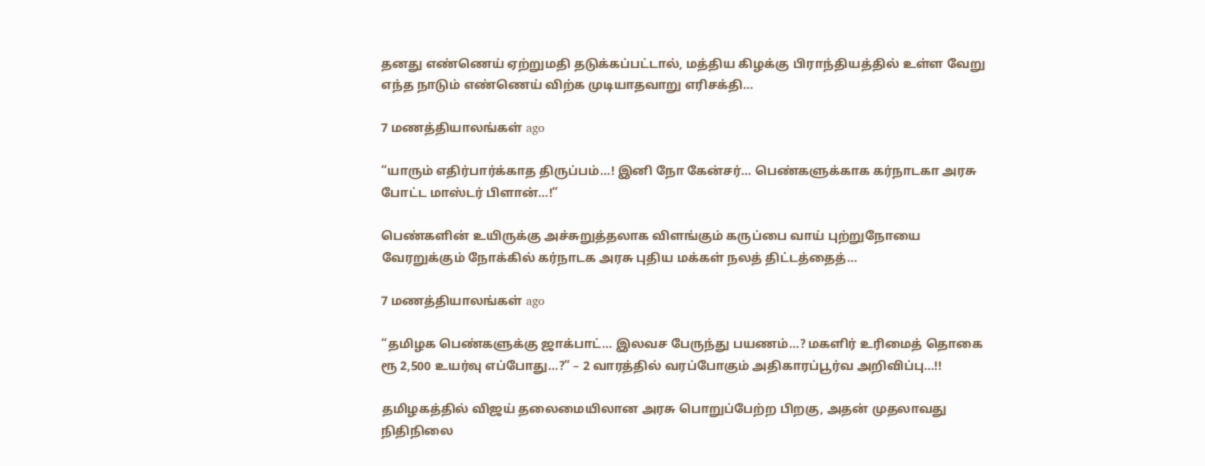தனது எண்ணெய் ஏற்றுமதி தடுக்கப்பட்டால், மத்திய கிழக்கு பிராந்தியத்தில் உள்ள வேறு எந்த நாடும் எண்ணெய் விற்க முடியாதவாறு எரிசக்தி…

7 மணத்தியாலங்கள் ago

“யாரும் எதிர்பார்க்காத திருப்பம்…! இனி நோ கேன்சர்… பெண்களுக்காக கர்நாடகா அரசு போட்ட மாஸ்டர் பிளான்…!”

பெண்களின் உயிருக்கு அச்சுறுத்தலாக விளங்கும் கருப்பை வாய் புற்றுநோயை வேரறுக்கும் நோக்கில் கர்நாடக அரசு புதிய மக்கள் நலத் திட்டத்தைத்…

7 மணத்தியாலங்கள் ago

“தமிழக பெண்களுக்கு ஜாக்பாட்… இலவச பேருந்து பயணம்…? மகளிர் உரிமைத் தொகை ரூ 2,500 உயர்வு எப்போது…?” – 2 வாரத்தில் வரப்போகும் அதிகாரப்பூர்வ அறிவிப்பு…!!

தமிழகத்தில் விஜய் தலைமையிலான அரசு பொறுப்பேற்ற பிறகு, அதன் முதலாவது நிதிநிலை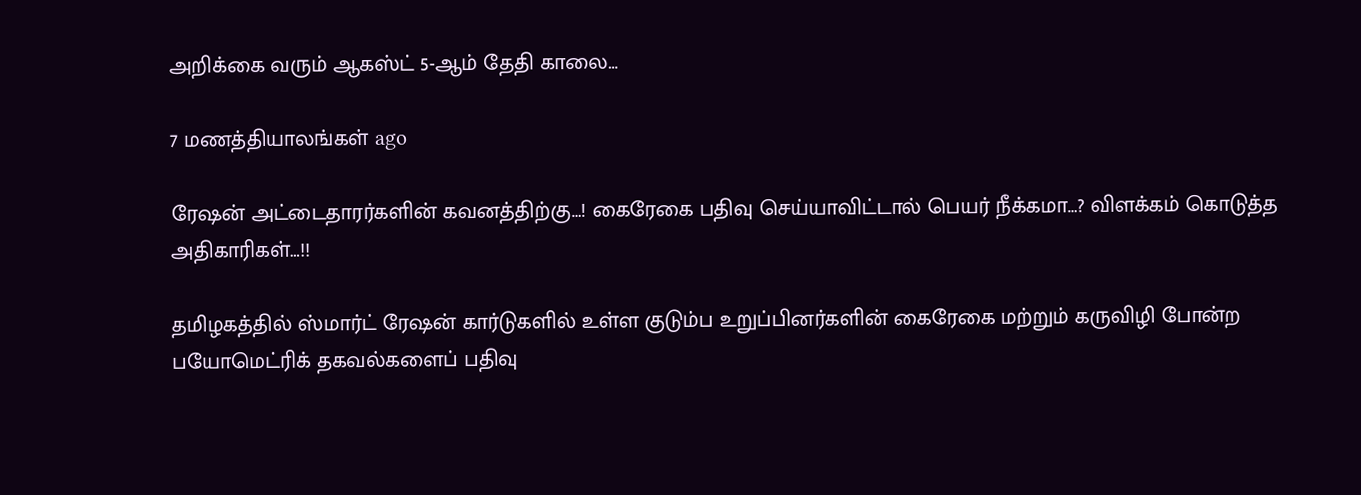அறிக்கை வரும் ஆகஸ்ட் 5-ஆம் தேதி காலை…

7 மணத்தியாலங்கள் ago

ரேஷன் அட்டைதாரர்களின் கவனத்திற்கு…! கைரேகை பதிவு செய்யாவிட்டால் பெயர் நீக்கமா…? விளக்கம் கொடுத்த அதிகாரிகள்…!!

தமிழகத்தில் ஸ்மார்ட் ரேஷன் கார்டுகளில் உள்ள குடும்ப உறுப்பினர்களின் கைரேகை மற்றும் கருவிழி போன்ற பயோமெட்ரிக் தகவல்களைப் பதிவு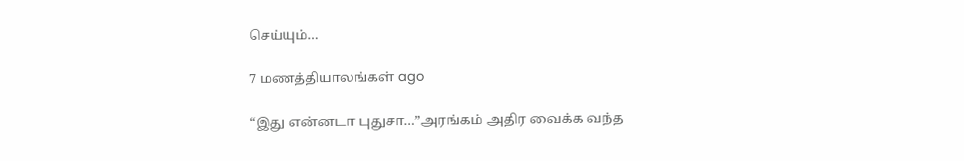செய்யும்…

7 மணத்தியாலங்கள் ago

“இது என்னடா புதுசா…”அரங்கம் அதிர வைக்க வந்த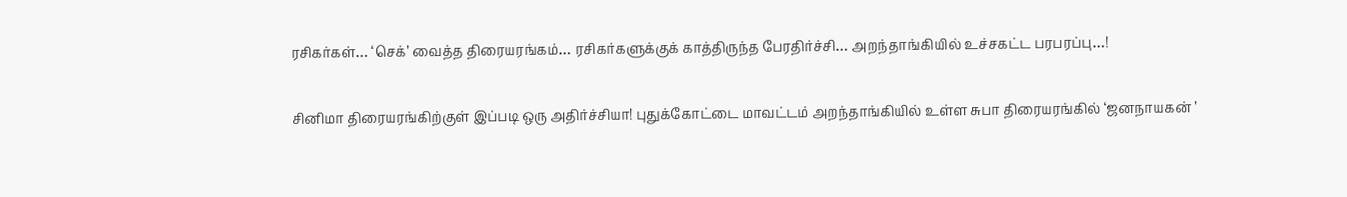ரசிகர்கள்… ‘செக்’ வைத்த திரையரங்கம்… ரசிகர்களுக்குக் காத்திருந்த பேரதிர்ச்சி… அறந்தாங்கியில் உச்சகட்ட பரபரப்பு…!

சினிமா திரையரங்கிற்குள் இப்படி ஒரு அதிர்ச்சியா! புதுக்கோட்டை மாவட்டம் அறந்தாங்கியில் உள்ள சுபா திரையரங்கில் ‘ஜனநாயகன் ’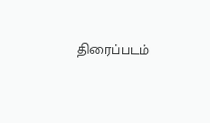திரைப்படம்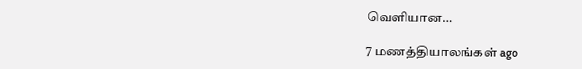வெளியான…

7 மணத்தியாலங்கள் ago